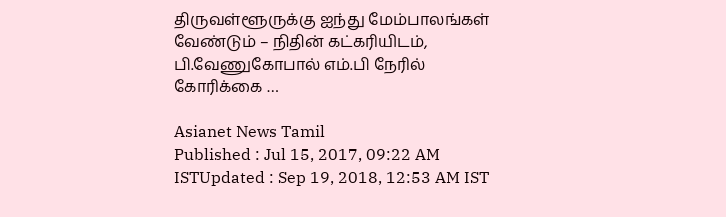திருவள்ளூருக்கு ஐந்து மேம்பாலங்கள் வேண்டும் – நிதின் கட்கரியிடம், பி.வேணுகோபால் எம்.பி நேரில் கோரிக்கை …

Asianet News Tamil
Published : Jul 15, 2017, 09:22 AM ISTUpdated : Sep 19, 2018, 12:53 AM IST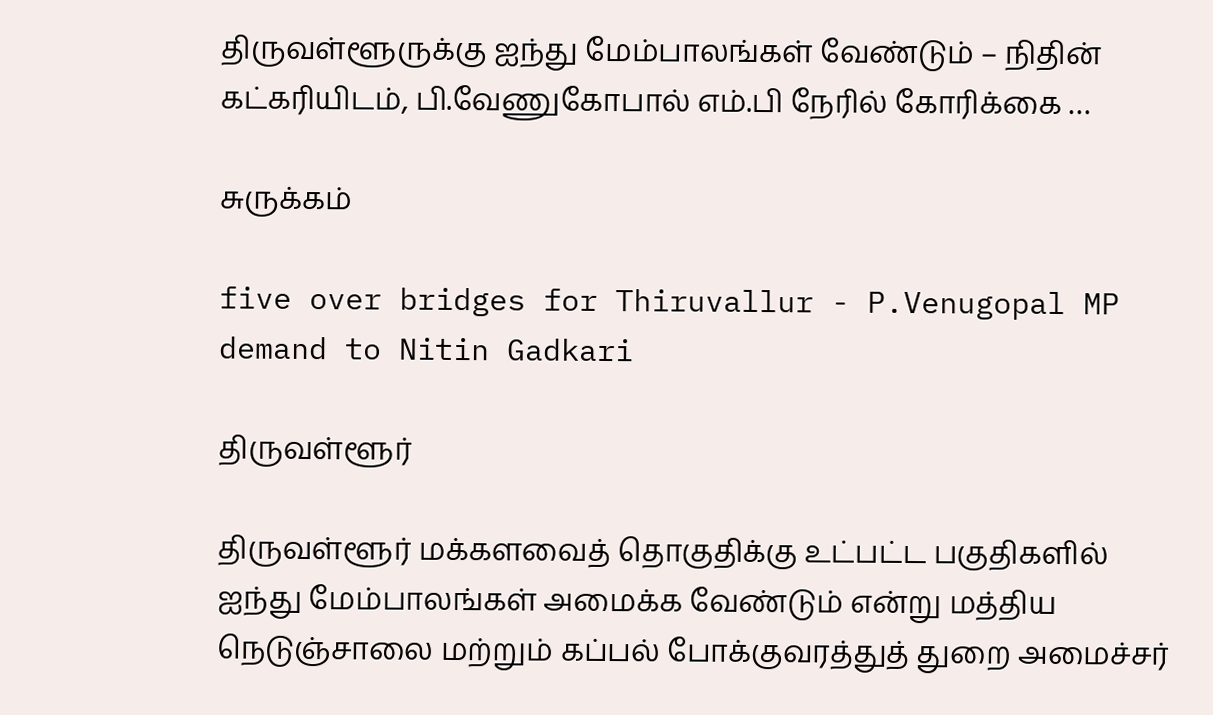திருவள்ளூருக்கு ஐந்து மேம்பாலங்கள் வேண்டும் – நிதின் கட்கரியிடம், பி.வேணுகோபால் எம்.பி நேரில் கோரிக்கை …

சுருக்கம்

five over bridges for Thiruvallur - P.Venugopal MP demand to Nitin Gadkari

திருவள்ளூர்

திருவள்ளூர் மக்களவைத் தொகுதிக்கு உட்பட்ட பகுதிகளில் ஐந்து மேம்பாலங்கள் அமைக்க வேண்டும் என்று மத்திய நெடுஞ்சாலை மற்றும் கப்பல் போக்குவரத்துத் துறை அமைச்சர்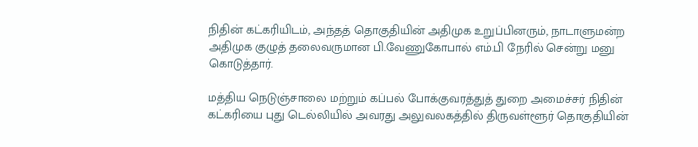நிதின் கட்கரியிடம், அந்தத் தொகுதியின் அதிமுக உறுப்பினரும், நாடாளுமன்ற அதிமுக குழுத் தலைவருமான பி.வேணுகோபால் எம்.பி நேரில் சென்று மனு கொடுத்தார்.

மத்திய நெடுஞ்சாலை மற்றும் கப்பல் போக்குவரத்துத் துறை அமைச்சர் நிதின் கட்கரியை புது டெல்லியில் அவரது அலுவலகத்தில் திருவள்ளூர் தொகுதியின்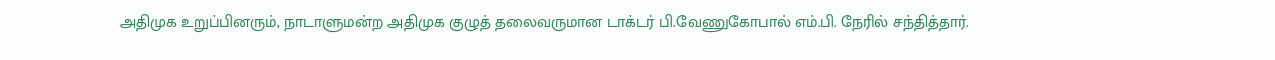அதிமுக உறுப்பினரும், நாடாளுமன்ற அதிமுக குழுத் தலைவருமான டாக்டர் பி.வேணுகோபால் எம்.பி. நேரில் சந்தித்தார்.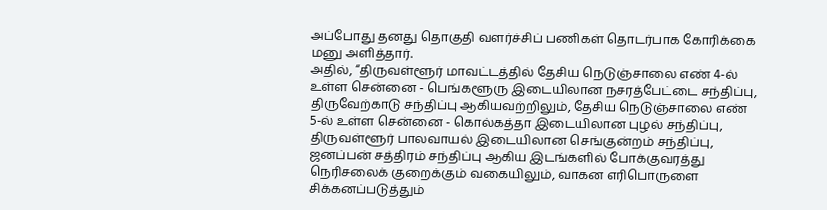அப்போது தனது தொகுதி வளர்ச்சிப் பணிகள் தொடர்பாக கோரிக்கை மனு அளித்தார்.
அதில், “திருவள்ளூர் மாவட்டத்தில் தேசிய நெடுஞ்சாலை எண் 4-ல் உள்ள சென்னை - பெங்களூரு இடையிலான நசரத்பேட்டை சந்திப்பு, திருவேற்காடு சந்திப்பு ஆகியவற்றிலும், தேசிய நெடுஞ்சாலை எண் 5-ல் உள்ள சென்னை - கொல்கத்தா இடையிலான புழல் சந்திப்பு, திருவள்ளூர் பாலவாயல் இடையிலான செங்குன்றம் சந்திப்பு, ஜனப்பன் சத்திரம் சந்திப்பு ஆகிய இடங்களில் போக்குவரத்து நெரிசலைக் குறைக்கும் வகையிலும், வாகன எரிபொருளை சிக்கனப்படுத்தும்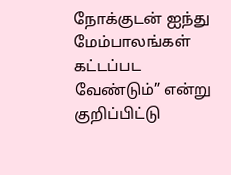நோக்குடன் ஐந்து மேம்பாலங்கள் கட்டப்பட வேண்டும்” என்று குறிப்பிட்டு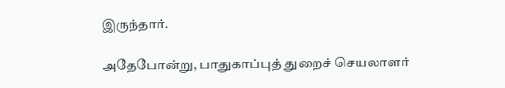இருந்தார்.

அதேபோன்று, பாதுகாப்புத் துறைச் செயலாளர்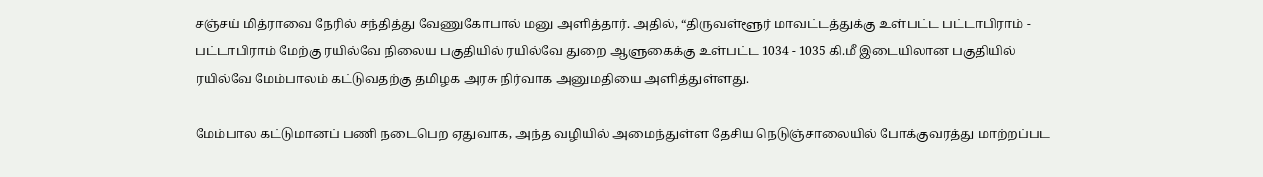சஞ்சய் மித்ராவை நேரில் சந்தித்து வேணுகோபால் மனு அளித்தார். அதில், “திருவள்ளூர் மாவட்டத்துக்கு உள்பட்ட பட்டாபிராம் - பட்டாபிராம் மேற்கு ரயில்வே நிலைய பகுதியில் ரயில்வே துறை ஆளுகைக்கு உள்பட்ட 1034 - 1035 கி.மீ இடையிலான பகுதியில் ரயில்வே மேம்பாலம் கட்டுவதற்கு தமிழக அரசு நிர்வாக அனுமதியை அளித்துள்ளது.

மேம்பால கட்டுமானப் பணி நடைபெற ஏதுவாக, அந்த வழியில் அமைந்துள்ள தேசிய நெடுஞ்சாலையில் போக்குவரத்து மாற்றப்பட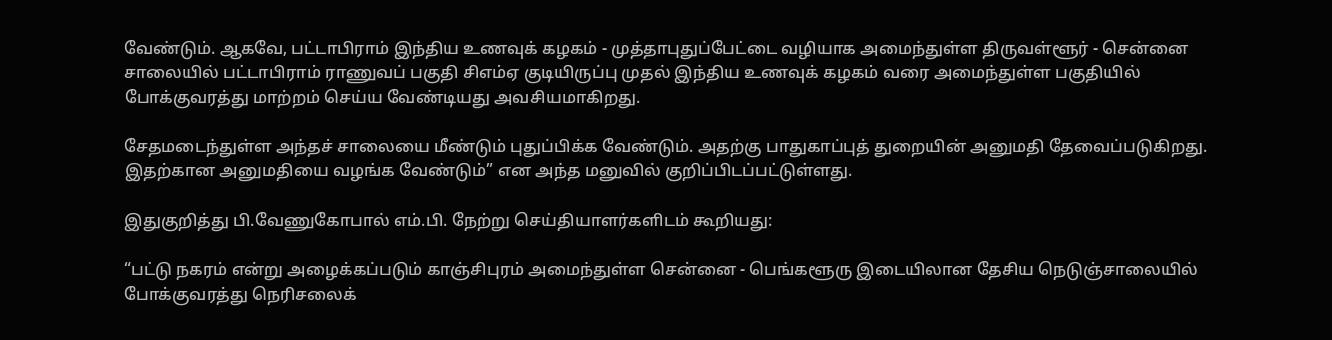வேண்டும். ஆகவே, பட்டாபிராம் இந்திய உணவுக் கழகம் - முத்தாபுதுப்பேட்டை வழியாக அமைந்துள்ள திருவள்ளூர் - சென்னை சாலையில் பட்டாபிராம் ராணுவப் பகுதி சிஎம்ஏ குடியிருப்பு முதல் இந்திய உணவுக் கழகம் வரை அமைந்துள்ள பகுதியில் போக்குவரத்து மாற்றம் செய்ய வேண்டியது அவசியமாகிறது.

சேதமடைந்துள்ள அந்தச் சாலையை மீண்டும் புதுப்பிக்க வேண்டும். அதற்கு பாதுகாப்புத் துறையின் அனுமதி தேவைப்படுகிறது. இதற்கான அனுமதியை வழங்க வேண்டும்” என அந்த மனுவில் குறிப்பிடப்பட்டுள்ளது.

இதுகுறித்து பி.வேணுகோபால் எம்.பி. நேற்று செய்தியாளர்களிடம் கூறியது:

“பட்டு நகரம் என்று அழைக்கப்படும் காஞ்சிபுரம் அமைந்துள்ள சென்னை - பெங்களூரு இடையிலான தேசிய நெடுஞ்சாலையில் போக்குவரத்து நெரிசலைக்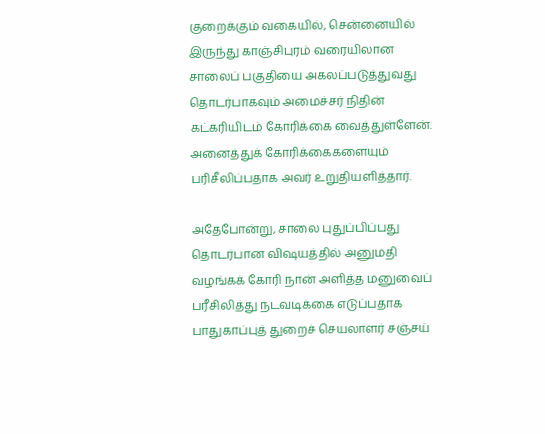குறைக்கும் வகையில், சென்னையில் இருந்து காஞ்சிபுரம் வரையிலான சாலைப் பகுதியை அகலப்படுத்துவது தொடர்பாகவும் அமைச்சர் நிதின் கட்கரியிடம் கோரிக்கை வைத்துள்ளேன். அனைத்துக் கோரிக்கைகளையும் பரிசீலிப்பதாக அவர் உறுதியளித்தார்.

அதேபோன்று, சாலை புதுப்பிப்பது தொடர்பான விஷயத்தில் அனுமதி வழங்கக் கோரி நான் அளித்த மனுவைப் பரீசிலித்து நடவடிக்கை எடுப்பதாக பாதுகாப்புத் துறைச் செயலாளர் சஞ்சய்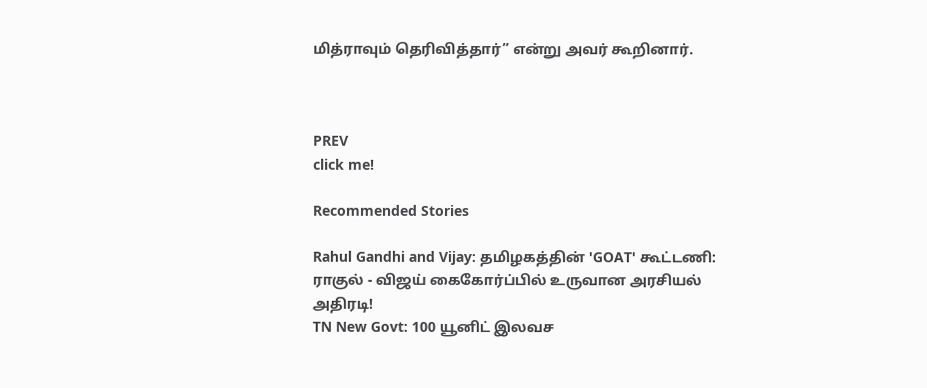மித்ராவும் தெரிவித்தார்” என்று அவர் கூறினார்.



PREV
click me!

Recommended Stories

Rahul Gandhi and Vijay: தமிழகத்தின் 'GOAT' கூட்டணி: ராகுல் - விஜய் கைகோர்ப்பில் உருவான அரசியல் அதிரடி!
TN New Govt: 100 யூனிட் இலவச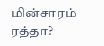மின்சாரம் ரத்தா?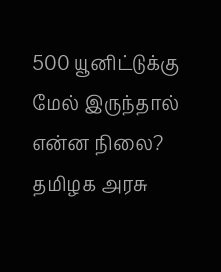500 யூனிட்டுக்கு மேல் இருந்தால் என்ன நிலை? தமிழக அரசு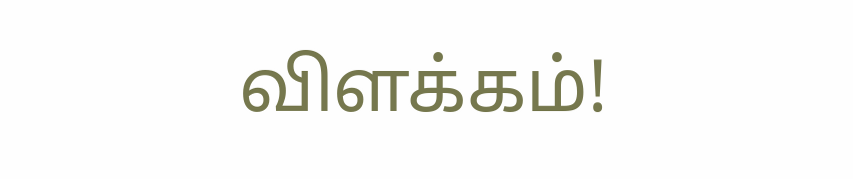விளக்கம்!